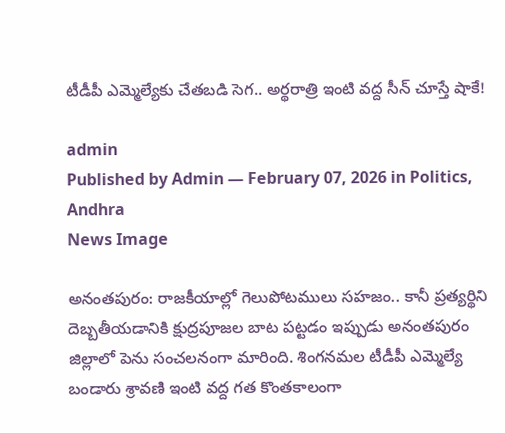టీడీపీ ఎమ్మెల్యేకు చేతబడి సెగ.. అర్థ‌రాత్రి ఇంటి వద్ద సీన్ చూస్తే షాకే!

admin
Published by Admin — February 07, 2026 in Politics, Andhra
News Image

అనంత‌పురం: రాజకీయాల్లో గెలుపోటములు సహజం.. కానీ ప్రత్యర్థిని దెబ్బతీయడానికి క్షుద్రపూజల బాట పట్టడం ఇప్పుడు అనంతపురం జిల్లాలో పెను సంచలనంగా మారింది. శింగనమల టీడీపీ ఎమ్మెల్యే బండారు శ్రావణి ఇంటి వద్ద గత కొంతకాలంగా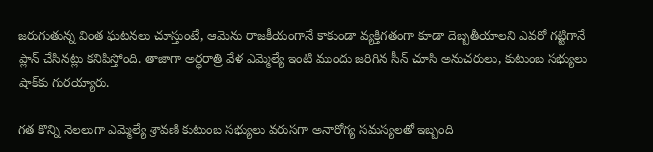జరుగుతున్న వింత ఘటనలు చూస్తుంటే, ఆమెను రాజకీయంగానే కాకుండా వ్యక్తిగతంగా కూడా దెబ్బతీయాలని ఎవరో గట్టిగానే ప్లాన్ చేసినట్లు కనిపిస్తోంది. తాజాగా అర్ధరాత్రి వేళ ఎమ్మెల్యే ఇంటి ముందు జరిగిన సీన్ చూసి అనుచరులు, కుటుంబ సభ్యులు షాక్‌కు గురయ్యారు.

గత కొన్ని నెలలుగా ఎమ్మెల్యే శ్రావణి కుటుంబ సభ్యులు వరుసగా అనారోగ్య సమస్యలతో ఇబ్బంది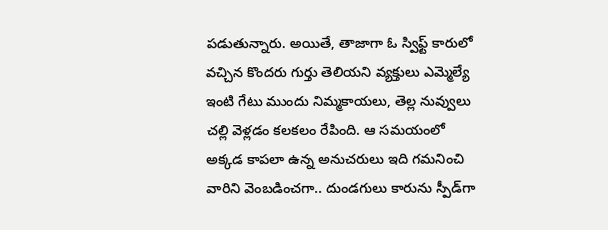పడుతున్నారు. అయితే, తాజాగా ఓ స్విఫ్ట్ కారులో వచ్చిన కొందరు గుర్తు తెలియని వ్యక్తులు ఎమ్మెల్యే ఇంటి గేటు ముందు నిమ్మకాయలు, తెల్ల నువ్వులు చల్లి వెళ్లడం కలకలం రేపింది. ఆ సమయంలో అక్కడ కాపలా ఉన్న అనుచరులు ఇది గమనించి వారిని వెంబడించ‌గా.. దుండగులు కారును స్పీడ్‌గా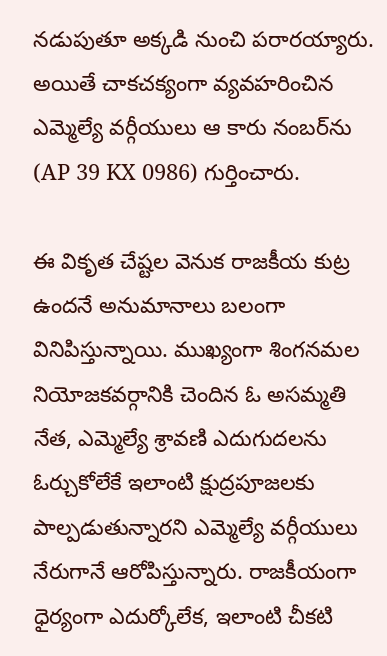నడుపుతూ అక్కడి నుంచి పరారయ్యారు. అయితే చాకచక్యంగా వ్యవహరించిన ఎమ్మెల్యే వర్గీయులు ఆ కారు నంబర్‌ను (AP 39 KX 0986) గుర్తించారు.

ఈ వికృత చేష్టల వెనుక రాజకీయ కుట్ర ఉందనే అనుమానాలు బలంగా వినిపిస్తున్నాయి. ముఖ్యంగా శింగనమల నియోజకవర్గానికి చెందిన ఓ అసమ్మతి నేత, ఎమ్మెల్యే శ్రావణి ఎదుగుదలను ఓర్చుకోలేకే ఇలాంటి క్షుద్రపూజలకు పాల్పడుతున్నారని ఎమ్మెల్యే వర్గీయులు నేరుగానే ఆరోపిస్తున్నారు. రాజకీయంగా ధైర్యంగా ఎదుర్కోలేక, ఇలాంటి చీకటి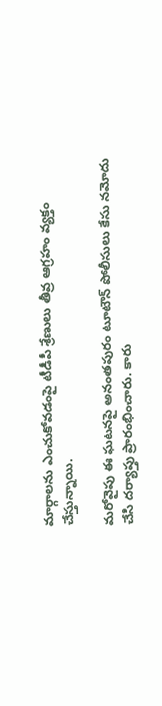మార్గాలను ఎంచుకోవడంపై టీడీపీ శ్రేణులు తీవ్ర ఆగ్రహం వ్యక్తం చేస్తున్నాయి.

మ‌రోవైపు ఈ ఘటనపై అనంతపురం టూటౌన్ పోలీసులు కేసు నమోదు చేసి దర్యాప్తు ప్రారంభించారు. కారు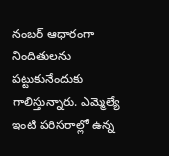నంబర్ ఆధారంగా నిందితులను పట్టుకునేందుకు గాలిస్తున్నారు. ఎమ్మెల్యే ఇంటి పరిసరాల్లో ఉన్న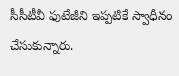సీసీటీవీ ఫుటేజీని ఇప్పటికే స్వాధీనం చేసుకున్నారు.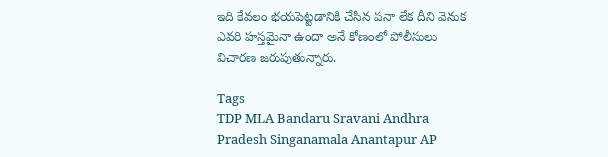ఇది కేవలం భయపెట్టడానికి చేసిన పనా లేక దీని వెనుక ఎవ‌రి హ‌స్తమైనా ఉందా అనే కోణంలో పోలీసులు విచారణ జరుపుతున్నారు.

Tags
TDP MLA Bandaru Sravani Andhra Pradesh Singanamala Anantapur AP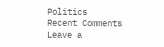Politics
Recent Comments
Leave a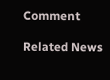Comment

Related News